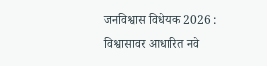जनविश्वास विधेयक 2026 : विश्वासावर आधारित नवे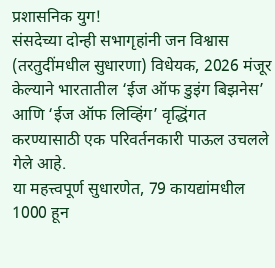प्रशासनिक युग!
संसदेच्या दोन्ही सभागृहांनी जन विश्वास (तरतुदींमधील सुधारणा) विधेयक, 2026 मंजूर केल्याने भारतातील ‘ईज ऑफ डुइंग बिझनेस’ आणि ‘ईज ऑफ लिव्हिंग’ वृद्धिंगत करण्यासाठी एक परिवर्तनकारी पाऊल उचलले गेले आहे.
या महत्त्वपूर्ण सुधारणेत, 79 कायद्यांमधील 1000 हून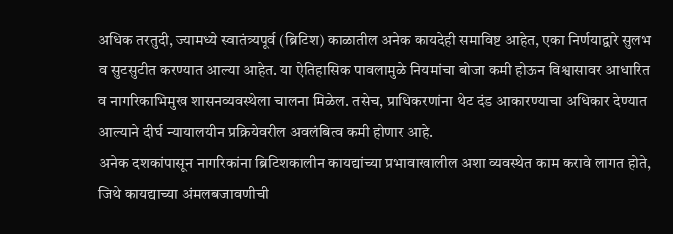अधिक तरतुदी, ज्यामध्ये स्वातंत्र्यपूर्व (ब्रिटिश) काळातील अनेक कायदेही समाविष्ट आहेत, एका निर्णयाद्वारे सुलभ व सुटसुटीत करण्यात आल्या आहेत. या ऐतिहासिक पावलामुळे नियमांचा बोजा कमी होऊन विश्वासावर आधारित व नागरिकाभिमुख शासनव्यवस्थेला चालना मिळेल. तसेच, प्राधिकरणांना थेट दंड आकारण्याचा अधिकार देण्यात आल्याने दीर्घ न्यायालयीन प्रक्रियेवरील अवलंबित्व कमी होणार आहे.
अनेक दशकांपासून नागरिकांना ब्रिटिशकालीन कायद्यांच्या प्रभावाखालील अशा व्यवस्थेत काम करावे लागत होते, जिथे कायद्याच्या अंमलबजावणीची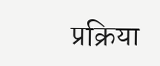प्रक्रिया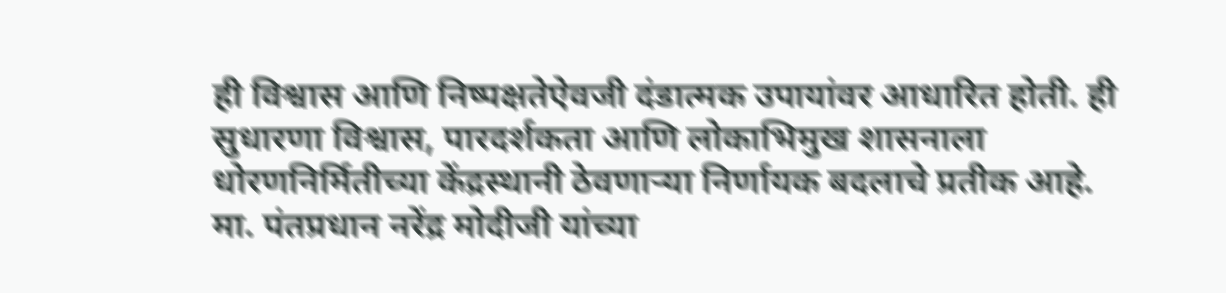ही विश्वास आणि निष्पक्षतेऐवजी दंडात्मक उपायांवर आधारित होती. ही सुधारणा विश्वास, पारदर्शकता आणि लोकाभिमुख शासनाला धोरणनिर्मितीच्या केंद्रस्थानी ठेवणाऱ्या निर्णायक बदलाचे प्रतीक आहे.
मा. पंतप्रधान नरेंद्र मोदीजी यांच्या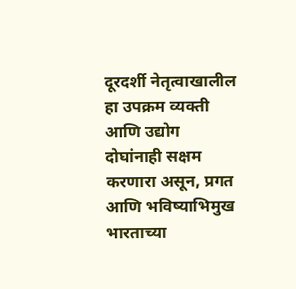दूरदर्शी नेतृत्वाखालील हा उपक्रम व्यक्ती आणि उद्योग दोघांनाही सक्षम करणारा असून, प्रगत आणि भविष्याभिमुख भारताच्या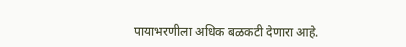पायाभरणीला अधिक बळकटी देणारा आहे.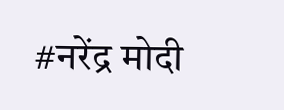#नरेंद्र मोदी